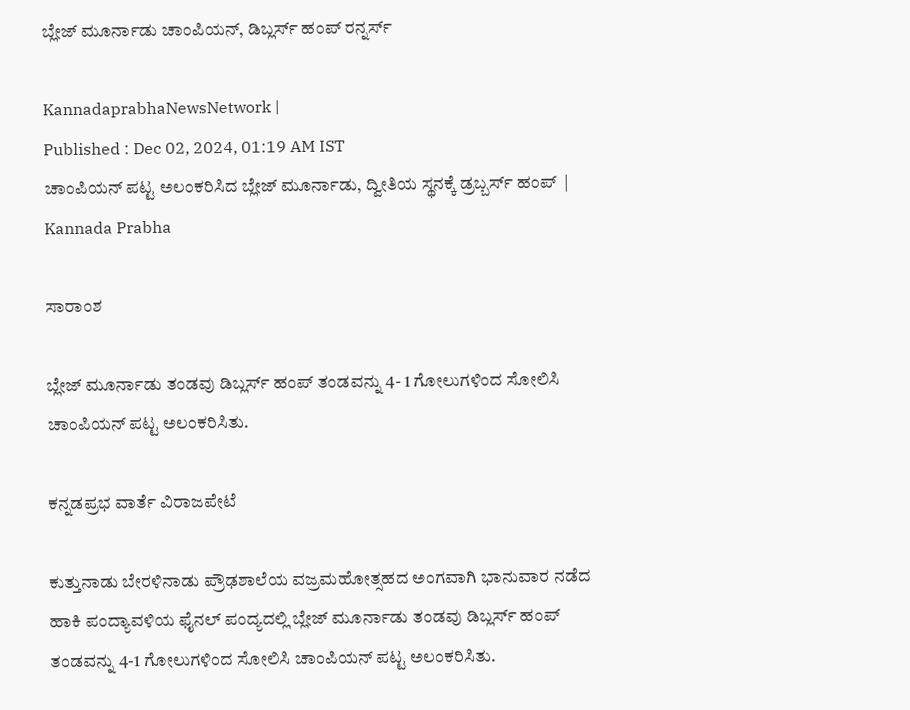ಬ್ಲೇಜ್ ಮೂರ್ನಾಡು ಚಾಂಪಿಯನ್‌, ಡಿಬ್ಲರ್ಸ್‌ ಹಂಪ್‌ ರನ್ನರ್ಸ್‌

KannadaprabhaNewsNetwork |
Published : Dec 02, 2024, 01:19 AM IST
ಚಾಂಪಿಯನ್ ಪಟ್ಟ ಅಲಂಕರಿಸಿದ ಬ್ಲೇಜ್ ಮೂರ್ನಾಡು, ದ್ವೀತಿಯ ಸ್ಥನಕ್ಕೆ ಡ್ರಬ್ಬರ್ಸ್ ಹಂಪ್  | Kannada Prabha

ಸಾರಾಂಶ

ಬ್ಲೇಜ್‌ ಮೂರ್ನಾಡು ತಂಡವು ಡಿಬ್ಲರ್ಸ್‌ ಹಂಪ್‌ ತಂಡವನ್ನು 4- 1 ಗೋಲುಗಳಿಂದ ಸೋಲಿಸಿ ಚಾಂಪಿಯನ್‌ ಪಟ್ಟ ಅಲಂಕರಿಸಿತು.

ಕನ್ನಡಪ್ರಭ ವಾರ್ತೆ ವಿರಾಜಪೇಟೆ

ಕುತ್ತುನಾಡು ಬೇರಳಿನಾಡು ಪ್ರೌಢಶಾಲೆಯ ವಜ್ರಮಹೋತ್ಸಹದ ಅಂಗವಾಗಿ ಭಾನುವಾರ ನಡೆದ ಹಾಕಿ ಪಂದ್ಯಾವಳಿಯ ಫೈನಲ್‌ ಪಂದ್ಯದಲ್ಲಿ ಬ್ಲೇಜ್‌ ಮೂರ್ನಾಡು ತಂಡವು ಡಿಬ್ಲರ್ಸ್‌ ಹಂಪ್‌ ತಂಡವನ್ನು 4-1 ಗೋಲುಗಳಿಂದ ಸೋಲಿಸಿ ಚಾಂಪಿಯನ್ ಪಟ್ಟ ಅಲಂಕರಿಸಿತು.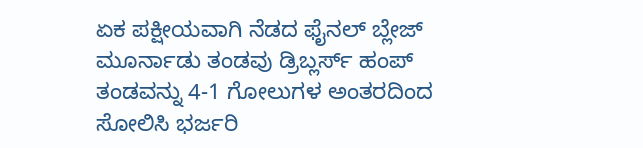ಏಕ ಪಕ್ಷೀಯವಾಗಿ ನೆಡದ ಫೈನಲ್‌ ಬ್ಲೇಜ್‌ ಮೂರ್ನಾಡು ತಂಡವು ಡ್ರಿಬ್ಲರ್ಸ್ ಹಂಪ್ ತಂಡವನ್ನು 4-1 ಗೋಲುಗಳ ಅಂತರದಿಂದ ಸೋಲಿಸಿ ಭರ್ಜರಿ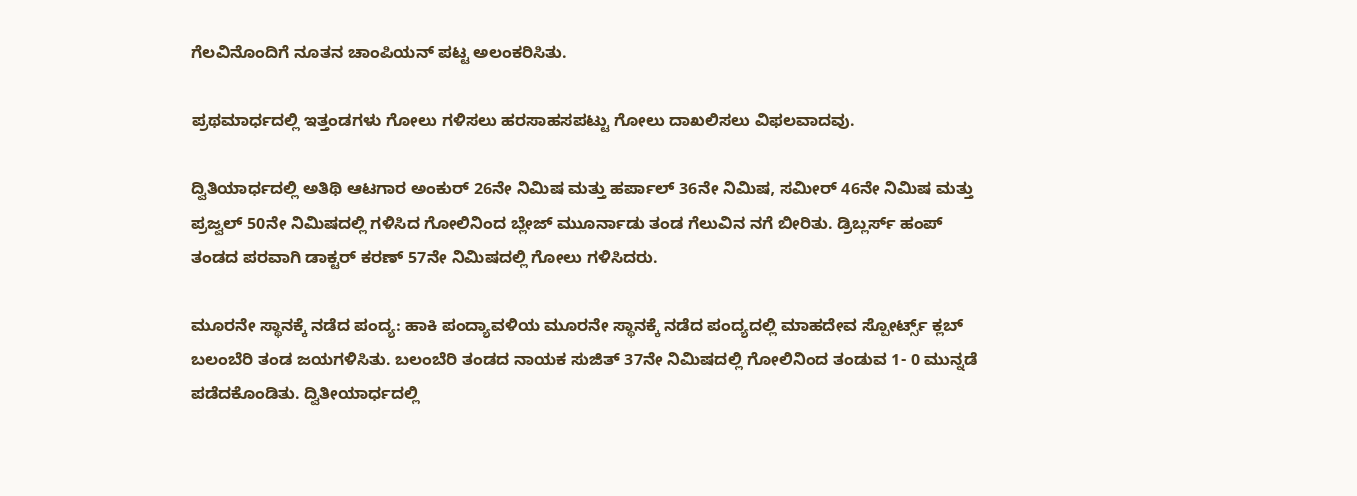ಗೆಲವಿನೊಂದಿಗೆ ನೂತನ ಚಾಂಪಿಯನ್ ಪಟ್ಟ ಅಲಂಕರಿಸಿತು.

ಪ್ರಥಮಾರ್ಧದಲ್ಲಿ ಇತ್ತಂಡಗಳು ಗೋಲು ಗಳಿಸಲು ಹರಸಾಹಸಪಟ್ಟು ಗೋಲು ದಾಖಲಿಸಲು ವಿಫಲವಾದವು.

ದ್ವಿತಿಯಾರ್ಧದಲ್ಲಿ ಅತಿಥಿ ಆಟಗಾರ ಅಂಕುರ್ 26ನೇ ನಿಮಿಷ ಮತ್ತು ಹರ್ಪಾಲ್ 36ನೇ ನಿಮಿಷ, ಸಮೀರ್ 46ನೇ ನಿಮಿಷ ಮತ್ತು ಪ್ರಜ್ವಲ್ 50ನೇ ನಿಮಿಷದಲ್ಲಿ ಗಳಿಸಿದ ಗೋಲಿನಿಂದ ಬ್ಲೇಜ್‌ ಮುೂರ್ನಾಡು ತಂಡ ಗೆಲುವಿನ ನಗೆ ಬೀರಿತು. ಡ್ರಿಬ್ಲರ್ಸ್ ಹಂಪ್ ತಂಡದ ಪರವಾಗಿ ಡಾಕ್ಟರ್ ಕರಣ್ 57ನೇ ನಿಮಿಷದಲ್ಲಿ ಗೋಲು ಗಳಿಸಿದರು.

ಮೂರನೇ ಸ್ಥಾನಕ್ಕೆ ನಡೆದ ಪಂದ್ಯ: ಹಾಕಿ ಪಂದ್ಯಾವಳಿಯ ಮೂರನೇ ಸ್ಥಾನಕ್ಕೆ ನಡೆದ ಪಂದ್ಯದಲ್ಲಿ ಮಾಹದೇವ ಸ್ಪೋರ್ಟ್ಸ್ ಕ್ಲಬ್ ಬಲಂಬೆರಿ ತಂಡ ಜಯಗಳಿಸಿತು. ಬಲಂಬೆರಿ ತಂಡದ ನಾಯಕ ಸುಜಿತ್ 37ನೇ ನಿಮಿಷದಲ್ಲಿ ಗೋಲಿನಿಂದ ತಂಡುವ 1- 0 ಮುನ್ನಡೆ ಪಡೆದಕೊಂಡಿತು. ದ್ವಿತೀಯಾರ್ಧದಲ್ಲಿ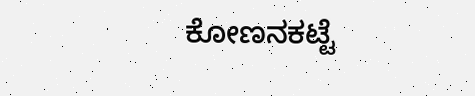ಕೋಣನಕಟ್ಟೆ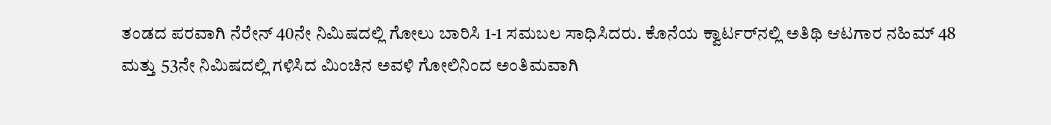ತಂಡದ ಪರವಾಗಿ ನೆರೇನ್ 40ನೇ ನಿಮಿಷದಲ್ಲಿ ಗೋಲು ಬಾರಿಸಿ 1-1 ಸಮಬಲ ಸಾಧಿಸಿದರು. ಕೊನೆಯ ಕ್ವಾರ್ಟರ್‌ನಲ್ಲಿ ಅತಿಥಿ ಆಟಗಾರ ನಹಿಮ್ 48 ಮತ್ತು 53ನೇ ನಿಮಿಷದಲ್ಲಿ ಗಳಿಸಿದ ಮಿಂಚಿನ ಅವಳಿ ಗೋಲಿನಿಂದ ಅಂತಿಮವಾಗಿ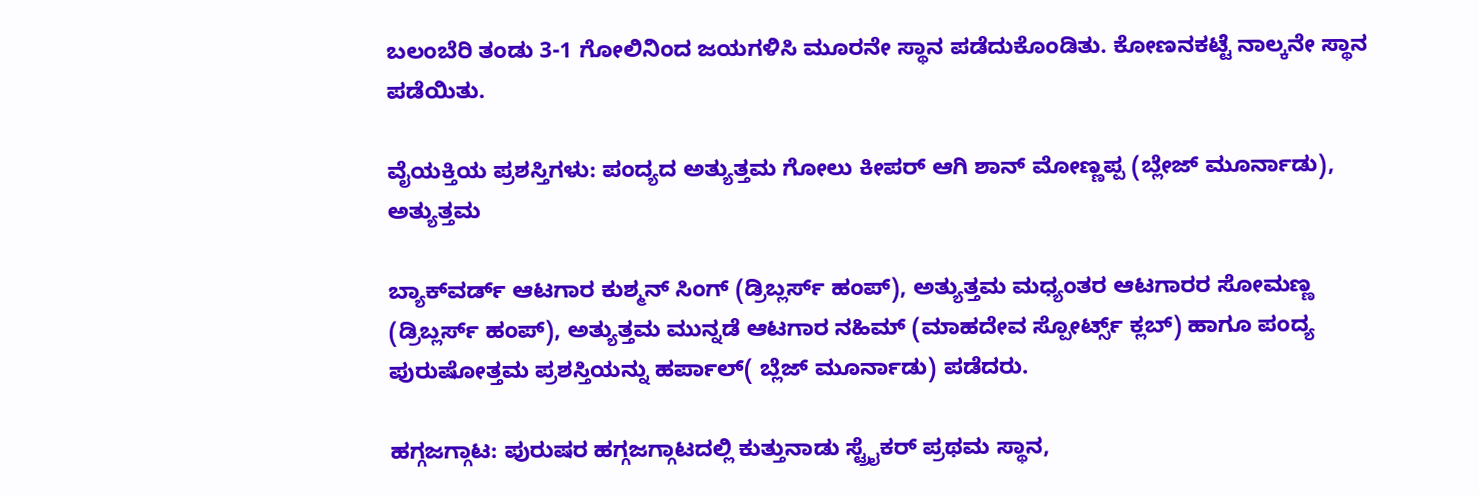ಬಲಂಬೆರಿ ತಂಡು 3-1 ಗೋಲಿನಿಂದ ಜಯಗಳಿಸಿ ಮೂರನೇ ಸ್ಥಾನ ಪಡೆದುಕೊಂಡಿತು. ಕೋಣನಕಟ್ಟೆ ನಾಲ್ಕನೇ ಸ್ಥಾನ ಪಡೆಯಿತು.

ವೈಯಕ್ತಿಯ ಪ್ರಶಸ್ತಿಗಳು: ಪಂದ್ಯದ ಅತ್ಯುತ್ತಮ ಗೋಲು ಕೀಪರ್ ಆಗಿ ಶಾನ್ ಮೋಣ್ಣಪ್ಪ (ಬ್ಲೇಜ್ ಮೂರ್ನಾಡು), ಅತ್ಯುತ್ತಮ

ಬ್ಯಾಕ್‌ವರ್ಡ್ ಆಟಗಾರ ಕುಶ್ಮನ್ ಸಿಂಗ್ (ಡ್ರಿಬ್ಲರ್ಸ್ ಹಂಪ್), ಅತ್ಯುತ್ತಮ ಮಧ್ಯಂತರ ಆಟಗಾರರ ಸೋಮಣ್ಣ (ಡ್ರಿಬ್ಲರ್ಸ್ ಹಂಪ್), ಅತ್ಯುತ್ತಮ ಮುನ್ನಡೆ ಆಟಗಾರ ನಹಿಮ್ (ಮಾಹದೇವ ಸ್ಪೋರ್ಟ್ಸ್ ಕ್ಲಬ್) ಹಾಗೂ ಪಂದ್ಯ ಪುರುಷೋತ್ತಮ ಪ್ರಶಸ್ತಿಯನ್ನು ಹರ್ಪಾಲ್( ಬ್ಲೆಜ್ ಮೂರ್ನಾಡು) ಪಡೆದರು.

ಹಗ್ಗಜಗ್ಗಾಟ: ಪುರುಷರ ಹಗ್ಗಜಗ್ಗಾಟದಲ್ಲಿ ಕುತ್ತುನಾಡು ಸ್ಟ್ರೈಕರ್‌ ಪ್ರಥಮ ಸ್ಥಾನ,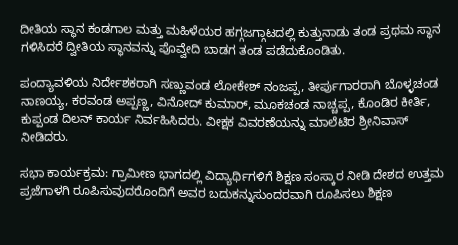ದೀತಿಯ ಸ್ಥಾನ ಕಂಡಗಾಲ ಮತ್ತು ಮಹಿಳೆಯರ ಹಗ್ಗಜಗ್ಗಾಟದಲ್ಲಿ ಕುತ್ತುನಾಡು ತಂಡ ಪ್ರಥಮ ಸ್ಥಾನ ಗಳಿಸಿದರೆ ದ್ವೀತಿಯ ಸ್ಥಾನವನ್ನು ಪೊವ್ವೇದಿ ಬಾಡಗ ತಂಡ ಪಡೆದುಕೊಂಡಿತು.

ಪಂದ್ಯಾವಳಿಯ ನಿರ್ದೇಶಕರಾಗಿ ಸಣ್ಣುವಂಡ ಲೋಕೇಶ್ ನಂಜಪ್ಪ, ತೀರ್ಪುಗಾರರಾಗಿ ಬೊಳ್ಳಚಂಡ ನಾಣಯ್ಯ, ಕರವಂಡ ಅಪ್ಪಣ್ಣ, ವಿನೋದ್ ಕುಮಾರ್, ಮೂಕಚಂಡ ನಾಚ್ಚಪ್ಪ, ಕೊಂಡಿರ ಕೀರ್ತಿ, ಕುಪ್ಪಂಡ ದಿಲನ್ ಕಾರ್ಯ ನಿರ್ವಹಿಸಿದರು. ವೀಕ್ಷಕ ವಿವರಣೆಯನ್ನು ಮಾಲೆಟಿರ ಶ್ರೀನಿವಾಸ್ ನೀಡಿದರು.

ಸಭಾ ಕಾರ್ಯಕ್ರಮ: ಗ್ರಾಮೀಣ ಭಾಗದಲ್ಲಿ ವಿದ್ಯಾರ್ಥಿಗಳಿಗೆ ಶಿಕ್ಷಣ ಸಂಸ್ಕಾರ ನೀಡಿ ದೇಶದ ಉತ್ತಮ ಪ್ರಜೆಗಾಳಗಿ ರೂಪಿಸುವುದರೊಂದಿಗೆ ಅವರ ಬದುಕನ್ನುಸುಂದರವಾಗಿ ರೂಪಿಸಲು ಶಿಕ್ಷಣ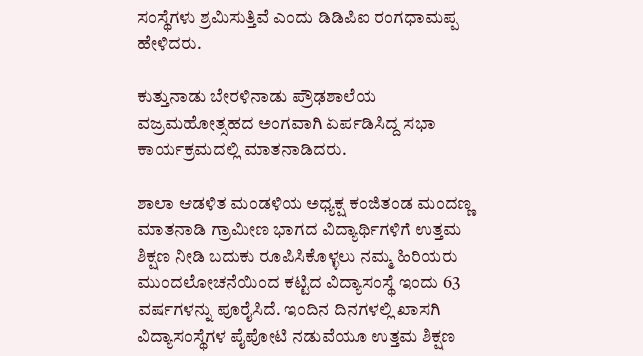ಸಂಸ್ಥೆಗಳು ಶ್ರಮಿಸುತ್ತಿವೆ ಎಂದು ಡಿಡಿಪಿಐ ರಂಗಧಾಮಪ್ಪ ಹೇಳಿದರು.

ಕುತ್ತುನಾಡು ಬೇರಳಿನಾಡು ಪ್ರೌಢಶಾಲೆಯ ವಜ್ರಮಹೋತ್ಸಹದ ಅಂಗವಾಗಿ ಏರ್ಪಡಿಸಿದ್ದ ಸಭಾ ಕಾರ್ಯಕ್ರಮದಲ್ಲಿ ಮಾತನಾಡಿದರು.

ಶಾಲಾ ಆಡಳಿತ ಮಂಡಳಿಯ ಅಧ್ಯಕ್ಷ ಕಂಜಿತಂಡ ಮಂದಣ್ಣ ಮಾತನಾಡಿ ಗ್ರಾಮೀಣ ಭಾಗದ ವಿದ್ಯಾರ್ಥಿಗಳಿಗೆ ಉತ್ತಮ ಶಿಕ್ಷಣ ನೀಡಿ ಬದುಕು ರೂಪಿಸಿಕೊಳ್ಳಲು ನಮ್ಮ ಹಿರಿಯರು ಮುಂದಲೋಚನೆಯಿಂದ ಕಟ್ಟಿದ ವಿದ್ಯಾಸಂಸ್ಥೆ ಇಂದು 63 ವರ್ಷಗಳನ್ನು ಪೂರೈಸಿದೆ. ಇಂದಿನ ದಿನಗಳಲ್ಲಿ ಖಾಸಗಿ ವಿದ್ಯಾಸಂಸ್ಥೆಗಳ ಪೈಪೋಟಿ ನಡುವೆಯೂ ಉತ್ತಮ ಶಿಕ್ಷಣ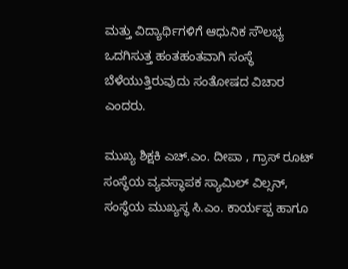ಮತ್ತು ವಿದ್ಯಾರ್ಥಿಗಳಿಗೆ ಆಧುನಿಕ ಸೌಲಭ್ಯ ಒದಗಿಸುತ್ತ ಹಂತಹಂತವಾಗಿ ಸಂಸ್ಥೆ ಬೆಳೆಯುತ್ತಿರುವುದು ಸಂತೋಷದ ವಿಚಾರ ಎಂದರು.

ಮುಖ್ಯ ಶಿಕ್ಷಕಿ ಎಚ್‌.ಎಂ. ದೀಪಾ , ಗ್ರಾಸ್‌ ರೂಟ್‌ ಸಂಸ್ಥೆಯ ವ್ಯವಸ್ಥಾಪಕ ಸ್ಯಾಮಿಲ್ ವಿಲ್ಸನ್, ಸಂಸ್ಥೆಯ ಮುಖ್ಯಸ್ಥ ಸಿ.ಎಂ. ಕಾರ್ಯಪ್ಪ ಹಾಗೂ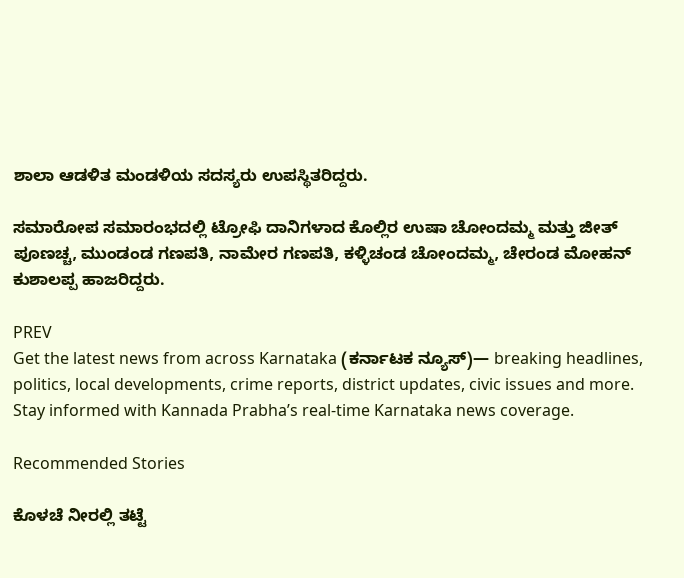ಶಾಲಾ ಆಡಳಿತ ಮಂಡಳಿಯ ಸದಸ್ಯರು ಉಪಸ್ಥಿತರಿದ್ದರು.

ಸಮಾರೋಪ ಸಮಾರಂಭದಲ್ಲಿ ಟ್ರೋಫಿ ದಾನಿಗಳಾದ ಕೊಲ್ಲಿರ ಉಷಾ ಚೋಂದಮ್ಮ ಮತ್ತು ಜೀತ್‌ ಪೂಣಚ್ಚ, ಮುಂಡಂಡ ಗಣಪತಿ, ನಾಮೇರ ಗಣಪತಿ, ಕಳ್ಳಿಚಂಡ ಚೋಂದಮ್ಮ, ಚೇರಂಡ ಮೋಹನ್ ಕುಶಾಲಪ್ಪ ಹಾಜರಿದ್ದರು.

PREV
Get the latest news from across Karnataka (ಕರ್ನಾಟಕ ನ್ಯೂಸ್)— breaking headlines, politics, local developments, crime reports, district updates, civic issues and more. Stay informed with Kannada Prabha’s real‑time Karnataka news coverage.

Recommended Stories

ಕೊಳಚೆ ನೀರಲ್ಲಿ ತಟ್ಟೆ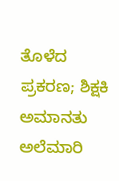ತೊಳೆದ ಪ್ರಕರಣ; ಶಿಕ್ಷಕಿ ಅಮಾನತು
ಅಲೆಮಾರಿ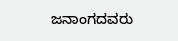ಜನಾಂಗದವರು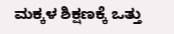ಮಕ್ಕಳ ಶಿಕ್ಷಣಕ್ಕೆ ಒತ್ತು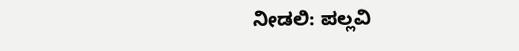ನೀಡಲಿ: ಪಲ್ಲವಿ